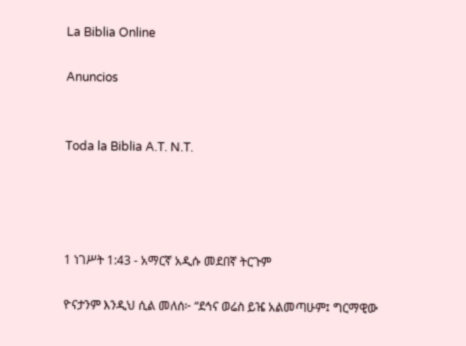La Biblia Online

Anuncios


Toda la Biblia A.T. N.T.




1 ነገሥት 1:43 - አማርኛ አዲሱ መደበኛ ትርጉም

ዮናታንም እንዲህ ሲል መለሰ፦ “ደኅና ወሬስ ይዤ አልመጣሁም፤ ግርማዊው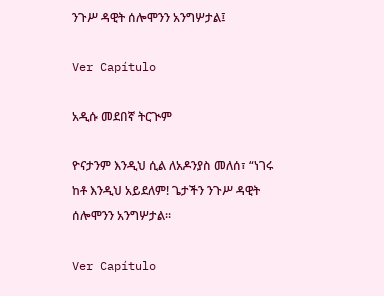ንጉሥ ዳዊት ሰሎሞንን አንግሦታል፤

Ver Capítulo

አዲሱ መደበኛ ትርጒም

ዮናታንም እንዲህ ሲል ለአዶንያስ መለሰ፣ “ነገሩ ከቶ እንዲህ አይደለም! ጌታችን ንጉሥ ዳዊት ሰሎሞንን አንግሦታል።

Ver Capítulo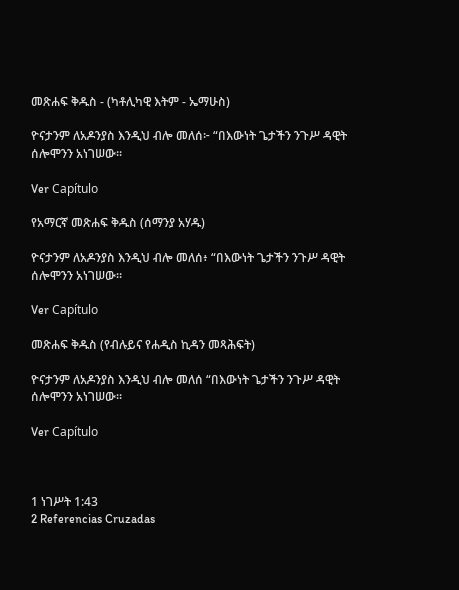መጽሐፍ ቅዱስ - (ካቶሊካዊ እትም - ኤማሁስ)

ዮናታንም ለአዶንያስ እንዲህ ብሎ መለሰ፦ “በእውነት ጌታችን ንጉሥ ዳዊት ሰሎሞንን አነገሠው።

Ver Capítulo

የአማርኛ መጽሐፍ ቅዱስ (ሰማንያ አሃዱ)

ዮናታንም ለአዶንያስ እንዲህ ብሎ መለሰ፥ “በእውነት ጌታችን ንጉሥ ዳዊት ሰሎሞንን አነገሠው።

Ver Capítulo

መጽሐፍ ቅዱስ (የብሉይና የሐዲስ ኪዳን መጻሕፍት)

ዮናታንም ለአዶንያስ እንዲህ ብሎ መለሰ “በእውነት ጌታችን ንጉሥ ዳዊት ሰሎሞንን አነገሠው።

Ver Capítulo



1 ነገሥት 1:43
2 Referencias Cruzadas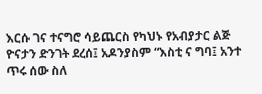እርሱ ገና ተናግሮ ሳይጨርስ የካህኑ የአብያታር ልጅ ዮናታን ድንገት ደረሰ፤ አዶንያስም “እስቲ ና ግባ፤ አንተ ጥሩ ሰው ስለ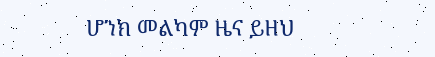ሆንክ መልካም ዜና ይዘህ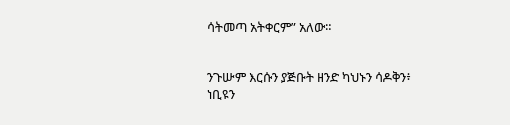ሳትመጣ አትቀርም” አለው።


ንጉሡም እርሱን ያጅቡት ዘንድ ካህኑን ሳዶቅን፥ ነቢዩን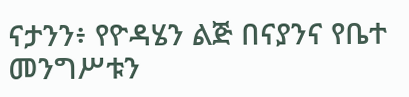ናታንን፥ የዮዳሄን ልጅ በናያንና የቤተ መንግሥቱን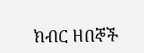ክብር ዘበኞች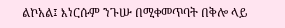ልኮአል፤ እነርሱም ንጉሡ በሚቀመጥባት በቅሎ ላይ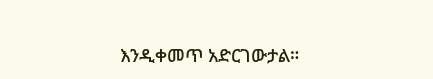እንዲቀመጥ አድርገውታል።